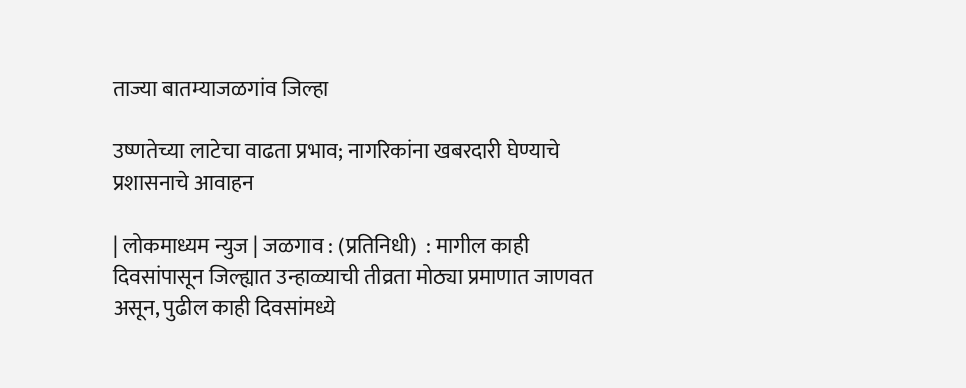ताज्या बातम्याजळगांव जिल्हा

उष्णतेच्या लाटेचा वाढता प्रभाव; नागरिकांना खबरदारी घेण्याचे प्रशासनाचे आवाहन

| लोकमाध्यम न्युज | जळगाव : (प्रतिनिधी)  : मागील काही दिवसांपासून जिल्ह्यात उन्हाळ्याची तीव्रता मोठ्या प्रमाणात जाणवत असून, पुढील काही दिवसांमध्ये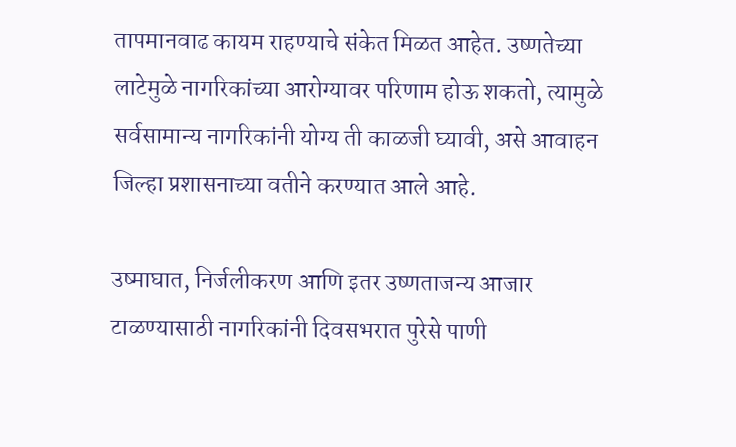तापमानवाढ कायम राहण्याचे संकेत मिळत आहेत. उष्णतेच्या लाटेमुळे नागरिकांच्या आरोग्यावर परिणाम होऊ शकतो, त्यामुळे सर्वसामान्य नागरिकांनी योग्य ती काळजी घ्यावी, असे आवाहन जिल्हा प्रशासनाच्या वतीने करण्यात आले आहे.

उष्माघात, निर्जलीकरण आणि इतर उष्णताजन्य आजार टाळण्यासाठी नागरिकांनी दिवसभरात पुरेसे पाणी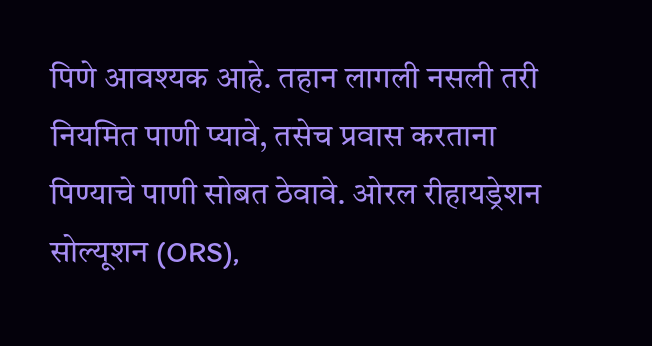पिणे आवश्यक आहे. तहान लागली नसली तरी नियमित पाणी प्यावे, तसेच प्रवास करताना पिण्याचे पाणी सोबत ठेवावे. ओरल रीहायड्रेशन सोल्यूशन (ORS),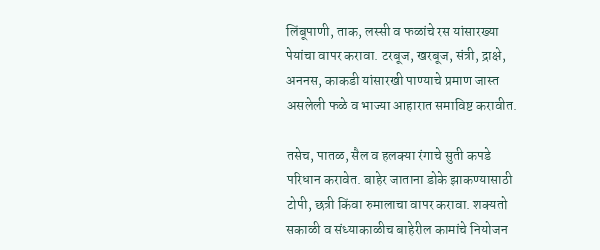लिंबूपाणी, ताक, लस्सी व फळांचे रस यांसारख्या पेयांचा वापर करावा. टरबूज, खरबूज, संत्री, द्राक्षे, अननस, काकडी यांसारखी पाण्याचे प्रमाण जास्त असलेली फळे व भाज्या आहारात समाविष्ट करावीत.

तसेच, पातळ, सैल व हलक्या रंगाचे सुती कपडे परिधान करावेत. बाहेर जाताना डोके झाकण्यासाठी टोपी, छत्री किंवा रुमालाचा वापर करावा. शक्यतो सकाळी व संध्याकाळीच बाहेरील कामांचे नियोजन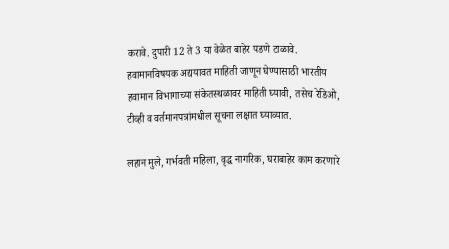करावे. दुपारी 12 ते 3 या वेळेत बाहेर पडणे टाळावे. हवामानविषयक अद्ययावत माहिती जाणून घेण्यासाठी भारतीय हवामान विभागाच्या संकेतस्थळावर माहिती घ्यावी, तसेच रेडिओ, टीव्ही व वर्तमानपत्रांमधील सूचना लक्षात घ्याव्यात.

लहान मुले, गर्भवती महिला, वृद्ध नागरिक, घराबाहेर काम करणारे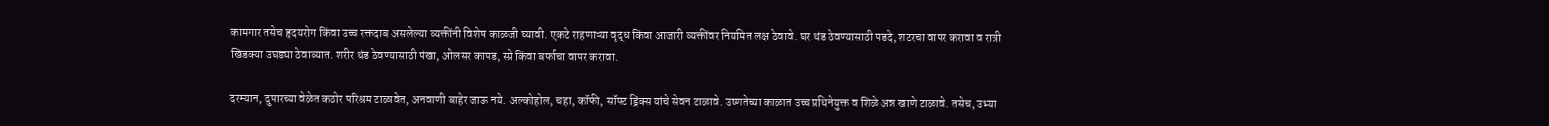कामगार तसेच हृदयरोग किंवा उच्च रक्तदाब असलेल्या व्यक्तींनी विशेष काळजी घ्यावी. एकटे राहणाऱ्या वृद्ध किंवा आजारी व्यक्तींवर नियमित लक्ष ठेवावे. घर थंड ठेवण्यासाठी पडदे, शटरचा वापर करावा व रात्री खिडक्या उघड्या ठेवाव्यात. शरीर थंड ठेवण्यासाठी पंखा, ओलसर कापड, स्प्रे किंवा बर्फाचा वापर करावा.

दरम्यान, दुपारच्या वेळेत कठोर परिश्रम टाळावेत, अनवाणी बाहेर जाऊ नये. अल्कोहोल, चहा, कॉफी, सॉफ्ट ड्रिंक्स यांचे सेवन टाळावे. उष्णतेच्या काळात उच्च प्रथिनेयुक्त व शिळे अन्न खाणे टाळावे. तसेच, उभ्या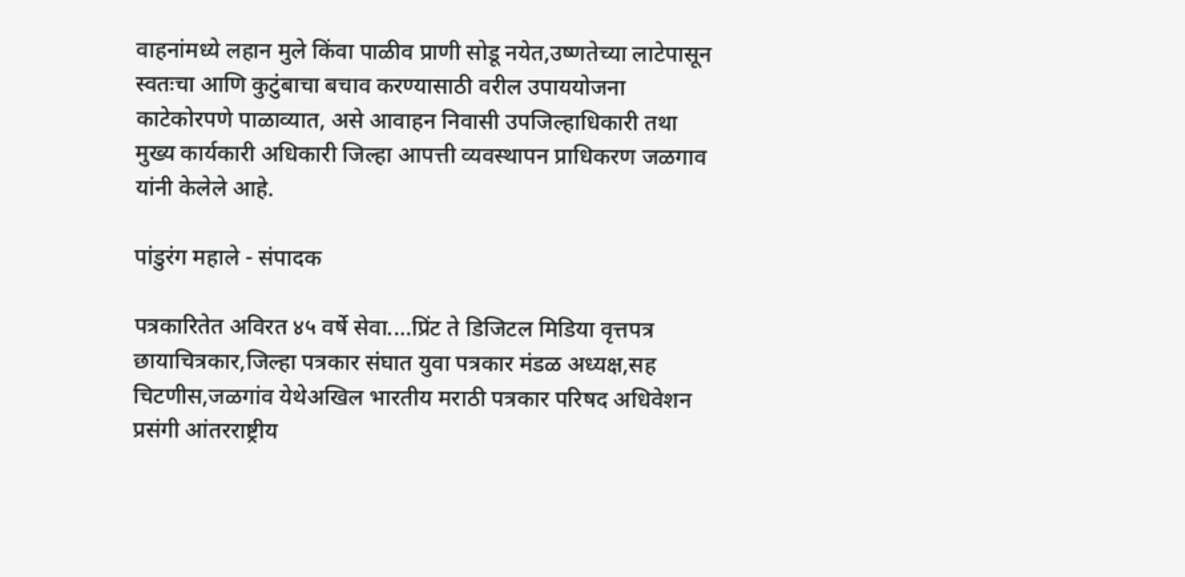वाहनांमध्ये लहान मुले किंवा पाळीव प्राणी सोडू नयेत,उष्णतेच्या लाटेपासून स्वतःचा आणि कुटुंबाचा बचाव करण्यासाठी वरील उपाययोजना काटेकोरपणे पाळाव्यात, असे आवाहन निवासी उपजिल्हाधिकारी तथा मुख्य कार्यकारी अधिकारी जिल्हा आपत्ती व्यवस्थापन प्राधिकरण जळगाव यांनी केलेले आहे.

पांडुरंग महाले - संपादक

पत्रकारितेत अविरत ४५ वर्षे सेवा....प्रिंट ते डिजिटल मिडिया वृत्तपत्र छायाचित्रकार,जिल्हा पत्रकार संघात युवा पत्रकार मंडळ अध्यक्ष,सह चिटणीस,जळगांव येथेअखिल भारतीय मराठी पत्रकार परिषद अधिवेशन प्रसंगी आंतरराष्ट्रीय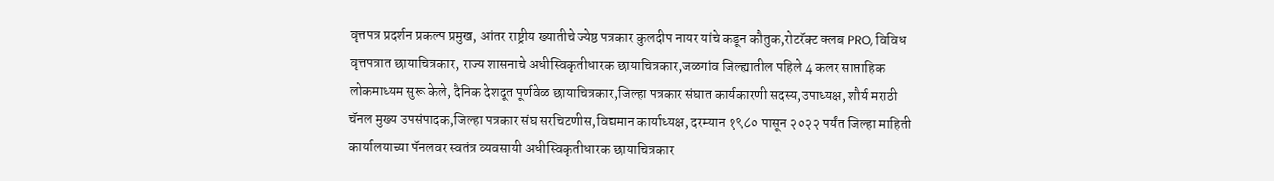वृत्तपत्र प्रदर्शन प्रकल्प प्रमुख, आंतर राष्ट्रीय ख्यातीचे ज्येष्ठ पत्रकार कुलदीप नायर यांचे कडून कौतुक,रोटरॅक्ट क्लब PRO, विविध वृत्तपत्रात छायाचित्रकार, राज्य शासनाचे अधीस्विकृतीधारक छायाचित्रकार,जळगांव जिल्ह्यातील पहिले 4 कलर साप्ताहिक लोकमाध्यम सुरू केले, दैनिक देशदूत पूर्णवेळ छायाचित्रकार,जिल्हा पत्रकार संघात कार्यकारणी सदस्य,उपाध्यक्ष, शौर्य मराठी चॅनल मुख्य उपसंपादक,जिल्हा पत्रकार संघ सरचिटणीस,विद्यमान कार्याध्यक्ष, दरम्यान १९८० पासून २०२२ पर्यंत जिल्हा माहिती कार्यालयाच्या पॅनलवर स्वतंत्र व्यवसायी अधीस्विकृतीधारक छायाचित्रकार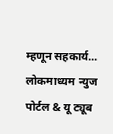म्हणून सहकार्य... लोकमाध्यम न्युज पोर्टल & यू ट्यूब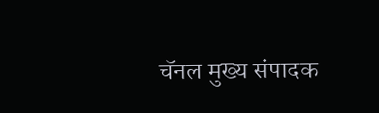चॅनल मुख्य संपादक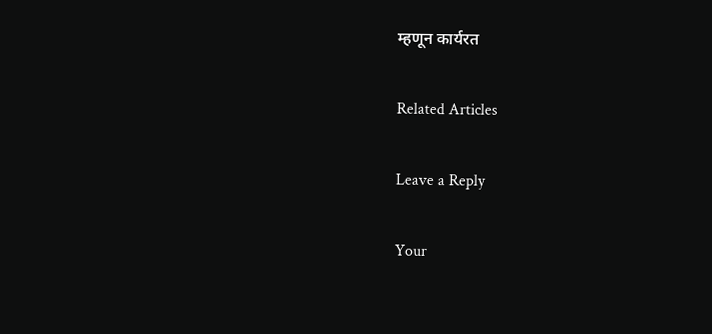म्हणून कार्यरत

Related Articles

Leave a Reply

Your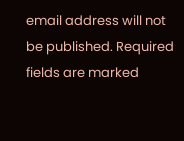email address will not be published. Required fields are marked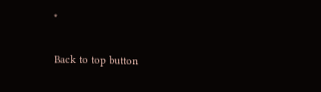*

Back to top button